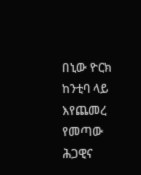በኒው ዮርክ ከንቲባ ላይ እየጨመረ የመጣው ሕጋዊና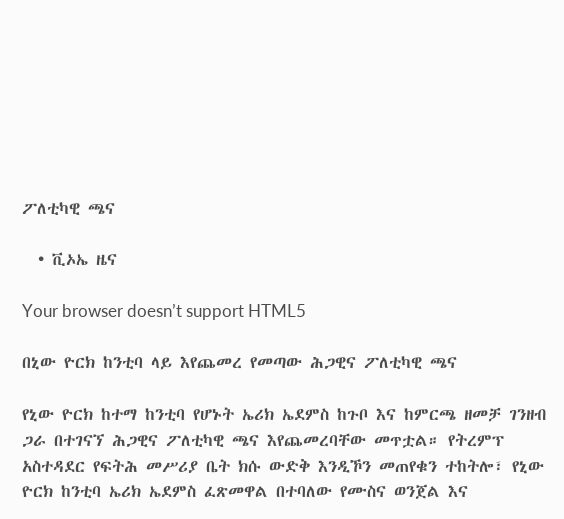ፖለቲካዊ ጫና

  • ቪኦኤ ዜና

Your browser doesn’t support HTML5

በኒው ዮርክ ከንቲባ ላይ እየጨመረ የመጣው ሕጋዊና ፖለቲካዊ ጫና

የኒው ዮርክ ከተማ ከንቲባ የሆኑት ኤሪክ ኤደምስ ከጉቦ እና ከምርጫ ዘመቻ ገንዘብ ጋራ በተገናኘ ሕጋዊና ፖለቲካዊ ጫና እየጨመረባቸው መጥቷል። የትረምፕ አስተዳደር የፍትሕ መሥሪያ ቤት ክሱ ውድቅ እንዲኾን መጠየቁን ተከትሎ፣ የኒው ዮርክ ከንቲባ ኤሪክ ኤደምስ ፈጽመዋል በተባለው የሙስና ወንጀል እና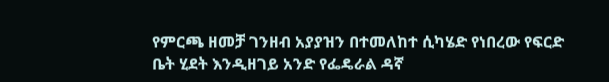የምርጫ ዘመቻ ገንዘብ አያያዝን በተመለከተ ሲካሄድ የነበረው የፍርድ ቤት ሂደት እንዲዘገይ አንድ የፌዴራል ዳኛ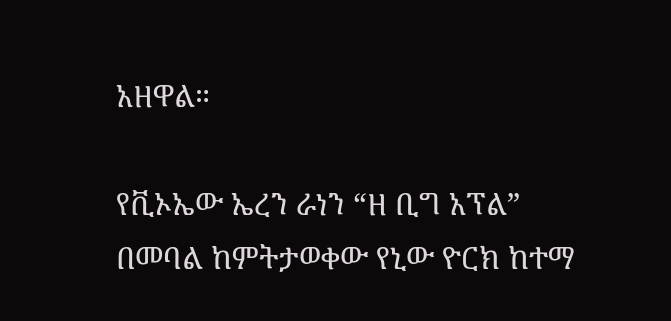አዘዋል።

የቪኦኤው ኤረን ራነን “ዘ ቢግ አፕል” በመባል ከምትታወቀው የኒው ዮርክ ከተማ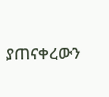ያጠናቀረውን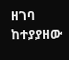ዘገባ ከተያያዘው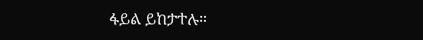ፋይል ይከታተሉ።